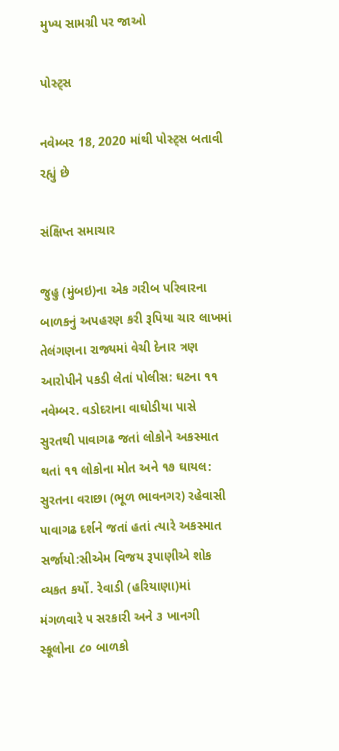મુખ્ય સામગ્રી પર જાઓ

પોસ્ટ્સ

નવેમ્બર 18, 2020 માંથી પોસ્ટ્સ બતાવી રહ્યું છે

સંક્ષિપ્ત સમાચાર

જુહુ (મુંબઇ)ના એક ગરીબ પરિવારના બાળકનું અપહરણ કરી રૂપિયા ચાર લાખમાં તેલંગણના રાજ્યમાં વેચી દેનાર ત્રણ આરોપીને પકડી લેતાં પોલીસ: ઘટના ૧૧ નવેમ્બર. વડોદરાના વાઘોડીયા પાસે સુરતથી પાવાગઢ જતાં લોકોને અકસ્માત થતાં ૧૧ લોકોના મોત અને ૧૭ ઘાયલ: સુરતના વરાછા (ભૂળ ભાવનગર) રહેવાસી પાવાગઢ દર્શને જતાં હતાં ત્યારે અકસ્માત સર્જાયો:સીએમ વિજય રૂપાણીએ શોક વ્યકત કર્યો. રેવાડી (હરિયાણા)માં મંગળવારે ૫ સરકારી અને ૩ ખાનગી સ્કૂલોના ૮૦ બાળકો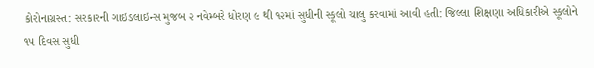કોરોનાગ્રસ્ત: સરકારની ગાઇડલાઇન્સ મુજબ ૨ નવેમ્બરે ધોરણ ૯ થી ૧૨માં સુધીની સ્કૂલો ચાલુ કરવામાં આવી હતી: જિલ્લા શિક્ષણા અધિકારીએ સ્કૂલોને ૧૫ દિવસ સુધી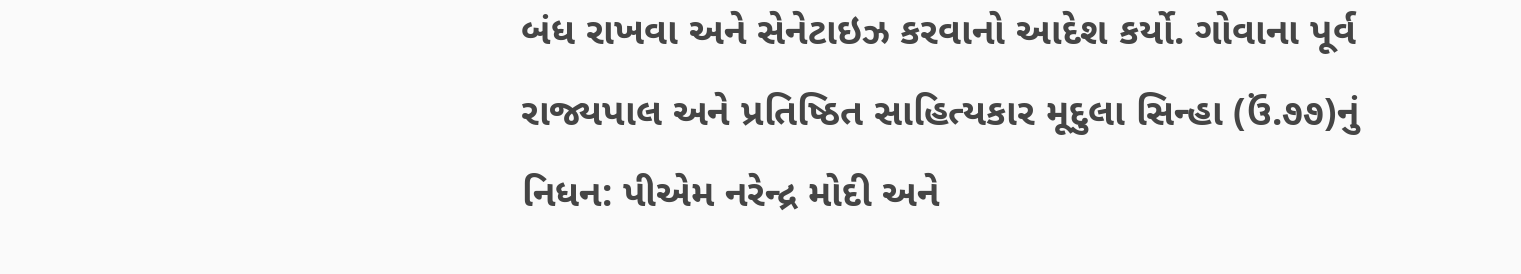બંધ રાખવા અને સેનેટાઇઝ કરવાનો આદેશ કર્યો. ગોવાના પૂર્વ રાજ્યપાલ અને પ્રતિષ્ઠિત સાહિત્યકાર મૂદુલા સિન્હા (ઉં.૭૭)નું નિધન: પીએમ નરેન્દ્ર મોદી અને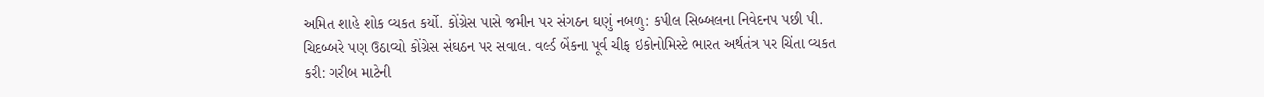અમિત શાહે શોક વ્યકત કર્યો. કોંગ્રેસ પાસે જમીન પર સંગઠન ઘણું નબળુ: કપીલ સિબ્બલના નિવેદનપ પછી પી. ચિદબ્બરે પણ ઉઠાવ્યો કોંગ્રેસ સંઘઠન પર સવાલ. વર્લ્ડ બેંકના પૂર્વ ચીફ ઇકોનોમિસ્ટે ભારત અર્થતંત્ર પર ચિંતા વ્યકત કરી: ગરીબ માટેની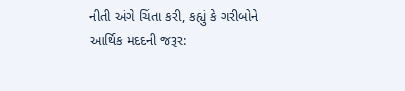નીતી અંગે ચિંતા કરી, કહ્યું કે ગરીબોને આર્થિક મદદની જરૂર: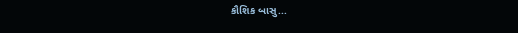કૌશિક બાસુ...